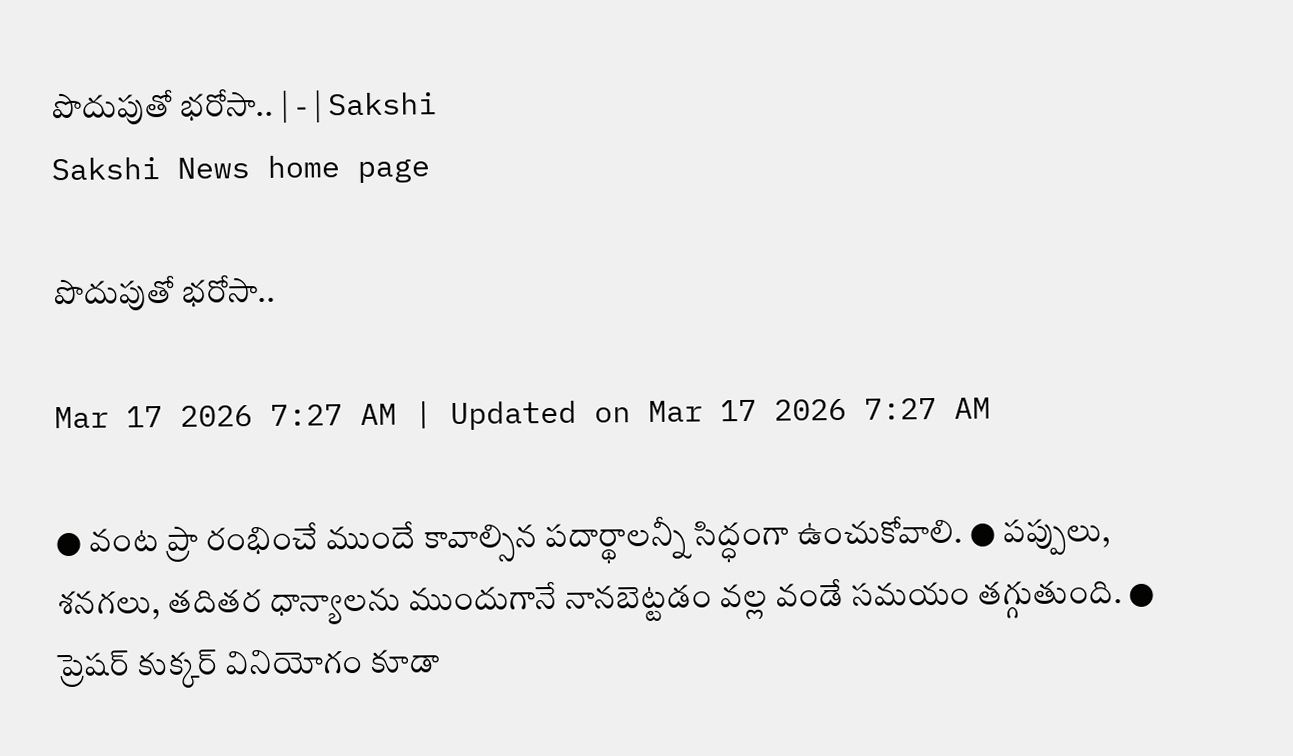పొదుపుతో భరోసా.. | - | Sakshi
Sakshi News home page

పొదుపుతో భరోసా..

Mar 17 2026 7:27 AM | Updated on Mar 17 2026 7:27 AM

● వంట ప్రా రంభించే ముందే కావాల్సిన పదార్థాలన్నీ సిద్ధంగా ఉంచుకోవాలి. ● పప్పులు, శనగలు, తదితర ధాన్యాలను ముందుగానే నానబెట్టడం వల్ల వండే సమయం తగ్గుతుంది. ● ప్రెషర్‌ కుక్కర్‌ వినియోగం కూడా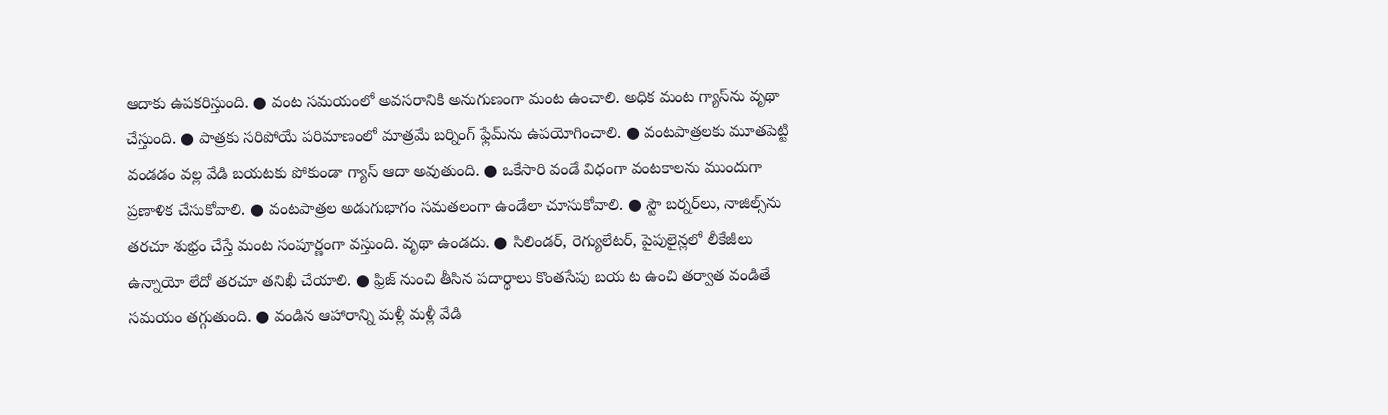ఆదాకు ఉపకరిస్తుంది. ● వంట సమయంలో అవసరానికి అనుగుణంగా మంట ఉంచాలి. అధిక మంట గ్యాస్‌ను వృథా చేస్తుంది. ● పాత్రకు సరిపోయే పరిమాణంలో మాత్రమే బర్నింగ్‌ ఫ్లేమ్‌ను ఉపయోగించాలి. ● వంటపాత్రలకు మూతపెట్టి వండడం వల్ల వేడి బయటకు పోకుండా గ్యాస్‌ ఆదా అవుతుంది. ● ఒకేసారి వండే విధంగా వంటకాలను ముందుగా ప్రణాళిక చేసుకోవాలి. ● వంటపాత్రల అడుగుభాగం సమతలంగా ఉండేలా చూసుకోవాలి. ● స్టౌ బర్నర్‌లు, నాజిల్స్‌ను తరచూ శుభ్రం చేస్తే మంట సంపూర్ణంగా వస్తుంది. వృథా ఉండదు. ● సిలిండర్‌, రెగ్యులేటర్‌, పైపులైన్లలో లీకేజీలు ఉన్నాయో లేదో తరచూ తనిఖీ చేయాలి. ● ఫ్రిజ్‌ నుంచి తీసిన పదార్థాలు కొంతసేపు బయ ట ఉంచి తర్వాత వండితే సమయం తగ్గుతుంది. ● వండిన ఆహారాన్ని మళ్లీ మళ్లీ వేడి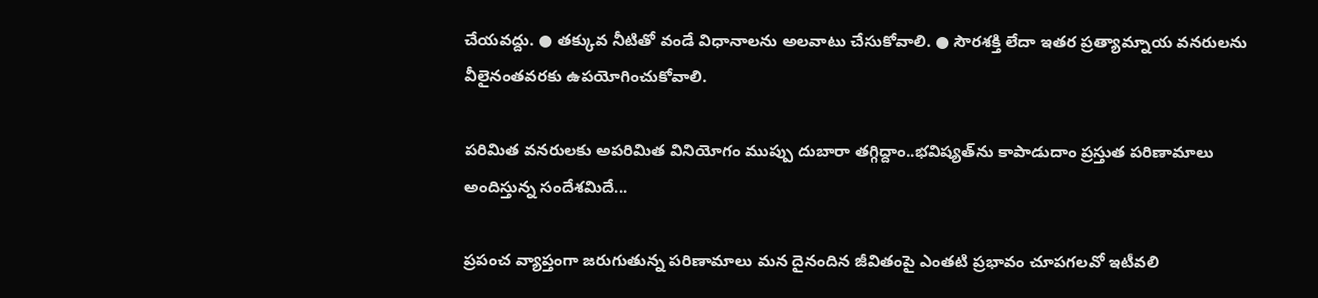చేయవద్దు. ● తక్కువ నీటితో వండే విధానాలను అలవాటు చేసుకోవాలి. ● సౌరశక్తి లేదా ఇతర ప్రత్యామ్నాయ వనరులను వీలైనంతవరకు ఉపయోగించుకోవాలి.

పరిమిత వనరులకు అపరిమిత వినియోగం ముప్పు దుబారా తగ్గిద్దాం..భవిష్యత్‌ను కాపాడుదాం ప్రస్తుత పరిణామాలు అందిస్తున్న సందేశమిదే...

ప్రపంచ వ్యాప్తంగా జరుగుతున్న పరిణామాలు మన దైనందిన జీవితంపై ఎంతటి ప్రభావం చూపగలవో ఇటీవలి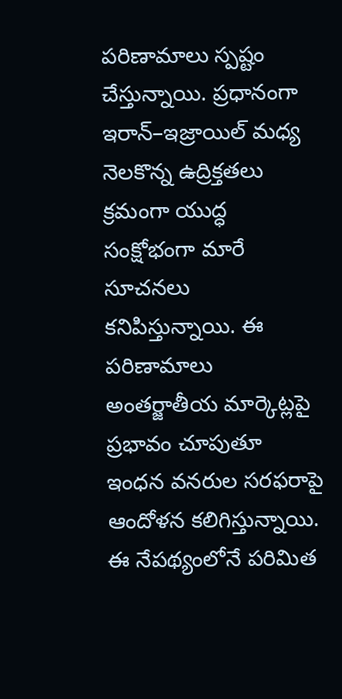పరిణామాలు స్పష్టం చేస్తున్నాయి. ప్రధానంగా ఇరాన్‌–ఇజ్రాయిల్‌ మధ్య నెలకొన్న ఉద్రిక్తతలు క్రమంగా యుద్ధ సంక్షోభంగా మారే సూచనలు కనిపిస్తున్నాయి. ఈ పరిణామాలు అంతర్జాతీయ మార్కెట్లపై ప్రభావం చూపుతూ ఇంధన వనరుల సరఫరాపై ఆందోళన కలిగిస్తున్నాయి. ఈ నేపథ్యంలోనే పరిమిత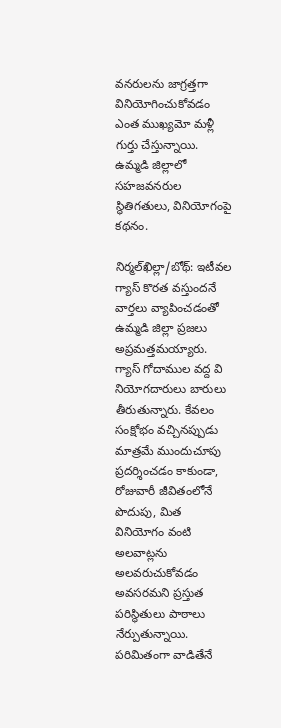వనరులను జాగ్రత్తగా వినియోగించుకోవడం ఎంత ముఖ్యమో మళ్లీ గుర్తు చేస్తున్నాయి. ఉమ్మడి జిల్లాలో సహజవనరుల స్థితిగతులు, వినియోగంపై కథనం.

నిర్మల్‌ఖిల్లా/బోథ్‌: ఇటీవల గ్యాస్‌ కొరత వస్తుందనే వార్తలు వ్యాపించడంతో ఉమ్మడి జిల్లా ప్రజలు అప్రమత్తమయ్యారు. గ్యాస్‌ గోదాముల వద్ద వి నియోగదారులు బారులు తీరుతున్నారు. కేవలం సంక్షోభం వచ్చినప్పుడు మాత్రమే ముందుచూపు ప్రదర్శించడం కాకుండా, రోజువారీ జీవితంలోనే పొదుపు, మిత వినియోగం వంటి అలవాట్లను అలవరుచుకోవడం అవసరమని ప్రస్తుత పరిస్థితులు పాఠాలు నేర్పుతున్నాయి. పరిమితంగా వాడితేనే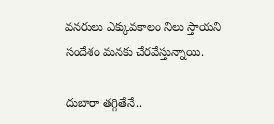వనరులు ఎక్కువకాలం నిలు స్తాయని సందేశం మనకు చేరవేస్తున్నాయి.

దుబారా తగ్గితేనే..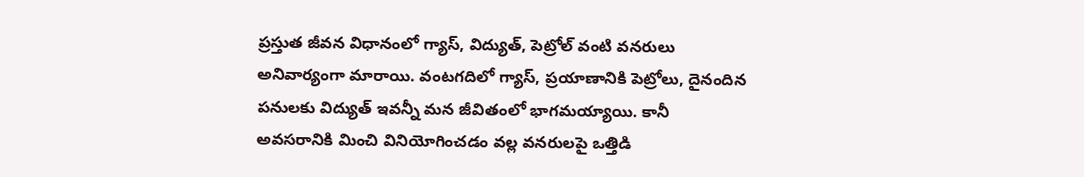ప్రస్తుత జీవన విధానంలో గ్యాస్‌, విద్యుత్‌, పెట్రోల్‌ వంటి వనరులు అనివార్యంగా మారాయి. వంటగదిలో గ్యాస్‌, ప్రయాణానికి పెట్రోలు, దైనందిన పనులకు విద్యుత్‌ ఇవన్నీ మన జీవితంలో భాగమయ్యాయి. కానీ అవసరానికి మించి వినియోగించడం వల్ల వనరులపై ఒత్తిడి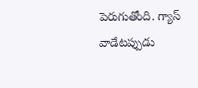పెరుగుతోంది. గ్యాస్‌ వాడేటప్పుడు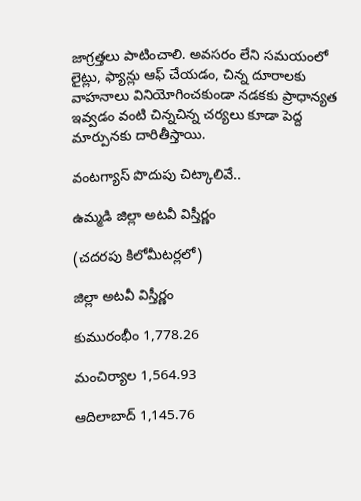జాగ్రత్తలు పాటించాలి. అవసరం లేని సమయంలో లైట్లు, ఫ్యాన్లు ఆఫ్‌ చేయడం, చిన్న దూరాలకు వాహనాలు వినియోగించకుండా నడకకు ప్రాధాన్యత ఇవ్వడం వంటి చిన్నచిన్న చర్యలు కూడా పెద్ద మార్పునకు దారితీస్తాయి.

వంటగ్యాస్‌ పొదుపు చిట్కాలివే..

ఉమ్మడి జిల్లా అటవీ విస్తీర్ణం

(చదరపు కిలోమీటర్లలో)

జిల్లా అటవీ విస్తీర్ణం

కుమురంభీం 1,778.26

మంచిర్యాల 1,564.93

ఆదిలాబాద్‌ 1,145.76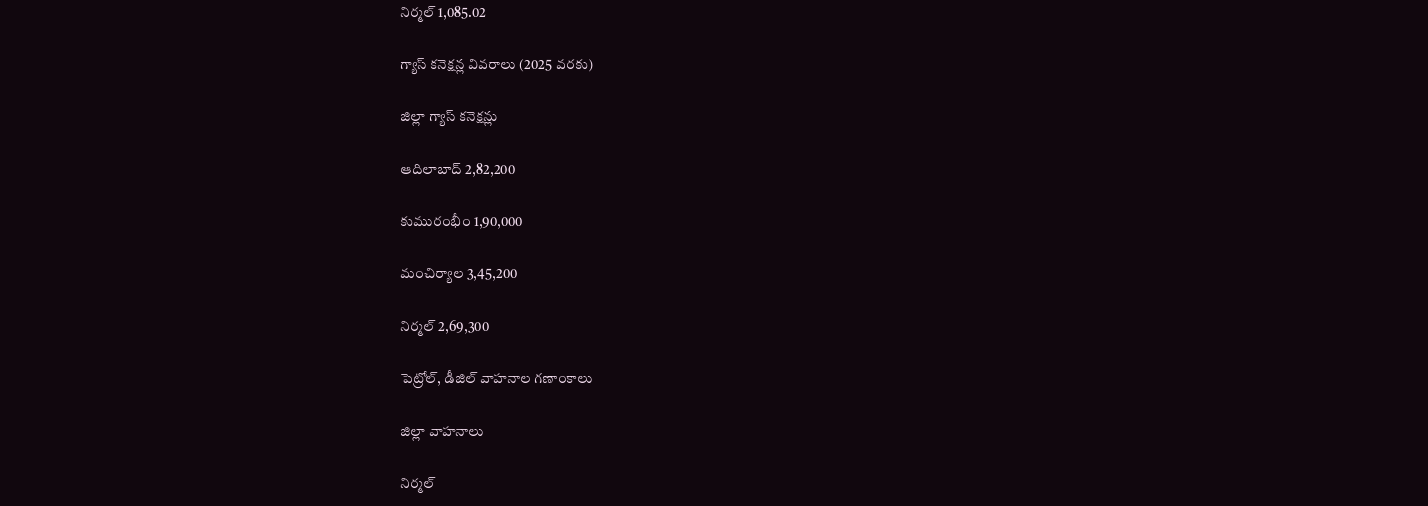నిర్మల్‌ 1,085.02

గ్యాస్‌ కనెక్షన్ల వివరాలు (2025 వరకు)

జిల్లా గ్యాస్‌ కనెక్షన్లు

ఆదిలాబాద్‌ 2,82,200

కుమురంభీం 1,90,000

మంచిర్యాల 3,45,200

నిర్మల్‌ 2,69,300

పెట్రోల్‌, డీజిల్‌ వాహనాల గణాంకాలు

జిల్లా వాహనాలు

నిర్మల్‌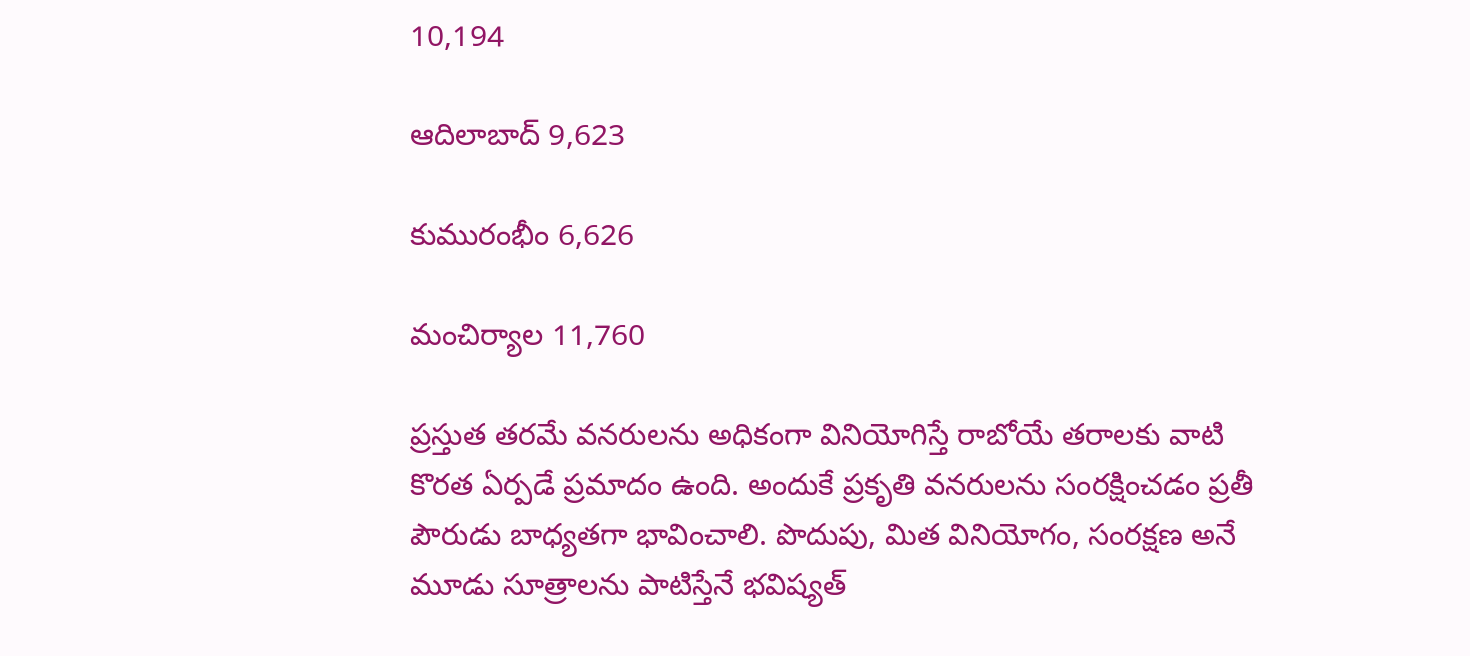10,194

ఆదిలాబాద్‌ 9,623

కుమురంభీం 6,626

మంచిర్యాల 11,760

ప్రస్తుత తరమే వనరులను అధికంగా వినియోగిస్తే రాబోయే తరాలకు వాటి కొరత ఏర్పడే ప్రమాదం ఉంది. అందుకే ప్రకృతి వనరులను సంరక్షించడం ప్రతీ పౌరుడు బాధ్యతగా భావించాలి. పొదుపు, మిత వినియోగం, సంరక్షణ అనే మూడు సూత్రాలను పాటిస్తేనే భవిష్యత్‌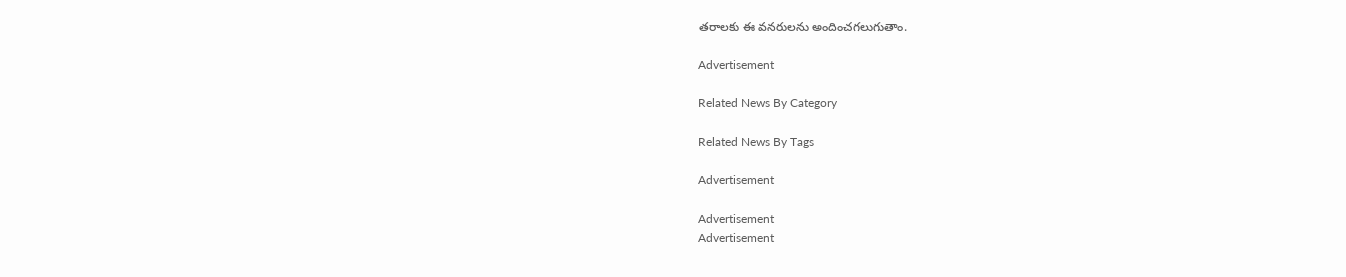తరాలకు ఈ వనరులను అందించగలుగుతాం.

Advertisement

Related News By Category

Related News By Tags

Advertisement

Advertisement
Advertisement